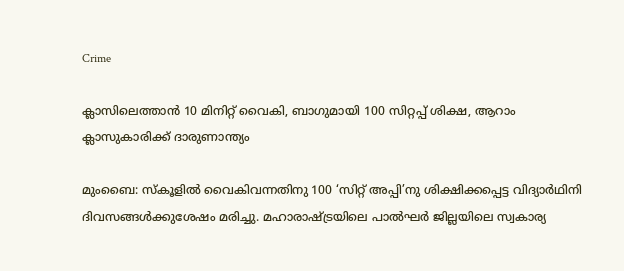Crime

ക്ലാസിലെത്താന്‍ 10 മിനിറ്റ് വൈകി, ബാഗുമായി 100 സിറ്റപ്പ് ശിക്ഷ, ആറാം ക്ലാസുകാരിക്ക് ദാരുണാന്ത്യം

മുംബൈ: സ്‌കൂളില്‍ വൈകിവന്നതിനു 100 ‘സിറ്റ്‌ അപ്പി’നു ശിക്ഷിക്കപ്പെട്ട വിദ്യാര്‍ഥിനി ദിവസങ്ങള്‍ക്കുശേഷം മരിച്ചു. മഹാരാഷ്‌ട്രയിലെ പാല്‍ഘര്‍ ജില്ലയിലെ സ്വകാര്യ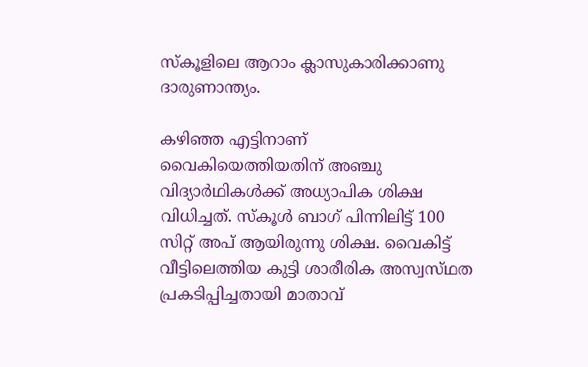സ്‌കൂളിലെ ആറാം ക്ലാസുകാരിക്കാണു ദാരുണാന്ത്യം.

കഴിഞ്ഞ എട്ടിനാണ്‌ വൈകിയെത്തിയതിന്‌ അഞ്ചു വിദ്യാര്‍ഥികള്‍ക്ക്‌ അധ്യാപിക ശിക്ഷ വിധിച്ചത്‌. സ്‌കൂള്‍ ബാഗ്‌ പിന്നിലിട്ട്‌ 100 സിറ്റ്‌ അപ്‌ ആയിരുന്നു ശിക്ഷ. വൈകിട്ട്‌ വീട്ടിലെത്തിയ കുട്ടി ശാരീരിക അസ്വസ്‌ഥത പ്രകടിപ്പിച്ചതായി മാതാവ്‌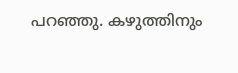പറഞ്ഞു. കഴുത്തിനും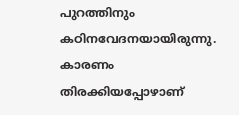പുറത്തിനും കഠിനവേദനയായിരുന്നു. കാരണം തിരക്കിയപ്പോഴാണ്‌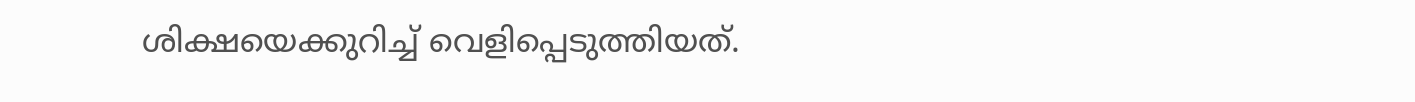ശിക്ഷയെക്കുറിച്ച്‌ വെളിപ്പെടുത്തിയത്‌.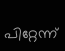പിറ്റേന്ന്‌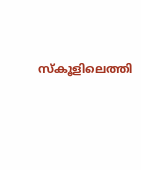സ്‌കൂളിലെത്തി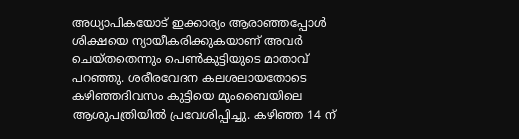അധ്യാപികയോട്‌ ഇക്കാര്യം ആരാഞ്ഞപ്പോള്‍ ശിക്ഷയെ ന്യായീകരിക്കുകയാണ്‌ അവര്‍ ചെയ്‌തതെന്നും പെണ്‍കുട്ടിയുടെ മാതാവ്‌ പറഞ്ഞു. ശരീരവേദന കലശലായതോടെ കഴിഞ്ഞദിവസം കുട്ടിയെ മുംബൈയിലെ ആശുപത്രിയില്‍ പ്രവേശിപ്പിച്ചു. കഴിഞ്ഞ 14 ന്‌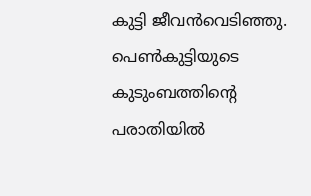കുട്ടി ജീവന്‍വെടിഞ്ഞു. പെണ്‍കുട്ടിയുടെ കുടുംബത്തിന്റെ പരാതിയില്‍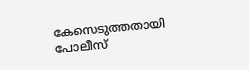കേസെടുത്തതായി പോലീസ്‌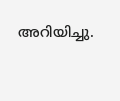അറിയിച്ചു.